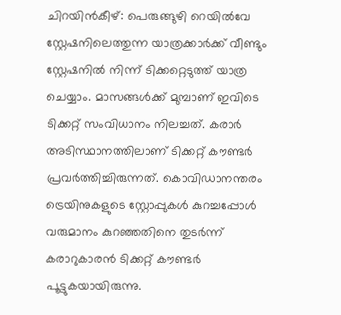ചിറയിൻകീഴ്: പെരുങ്ങുഴി റെയിൽവേ സ്റ്റേഷനിലെത്തുന്ന യാത്രക്കാർക്ക് വീണ്ടും സ്റ്റേഷനിൽ നിന്ന് ടിക്കറ്റെടുത്ത് യാത്ര ചെയ്യാം. മാസങ്ങൾക്ക് മുമ്പാണ് ഇവിടെ ടിക്കറ്റ് സംവിധാനം നിലച്ചത്. കരാർ അടിസ്ഥാനത്തിലാണ് ടിക്കറ്റ് കൗണ്ടർ പ്രവർത്തിച്ചിരുന്നത്. കൊവിഡാനന്തരം ട്രെയിനുകളുടെ സ്റ്റോപ്പുകൾ കുറച്ചപ്പോൾ വരുമാനം കുറഞ്ഞതിനെ തുടർന്ന് കരാറുകാരൻ ടിക്കറ്റ് കൗണ്ടർ പൂട്ടുകയായിരുന്നു.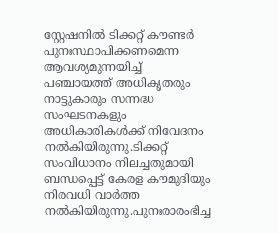സ്റ്റേഷനിൽ ടിക്കറ്റ് കൗണ്ടർ പുനഃസ്ഥാപിക്കണമെന്ന ആവശ്യമുന്നയിച്ച് പഞ്ചായത്ത് അധികൃതരും നാട്ടുകാരും സന്നദ്ധ സംഘടനകളും അധികാരികൾക്ക് നിവേദനം നൽകിയിരുന്നു.ടിക്കറ്റ് സംവിധാനം നിലച്ചതുമായി ബന്ധപ്പെട്ട് കേരള കൗമുദിയും നിരവധി വാർത്ത നൽകിയിരുന്നു.പുനഃരാരംഭിച്ച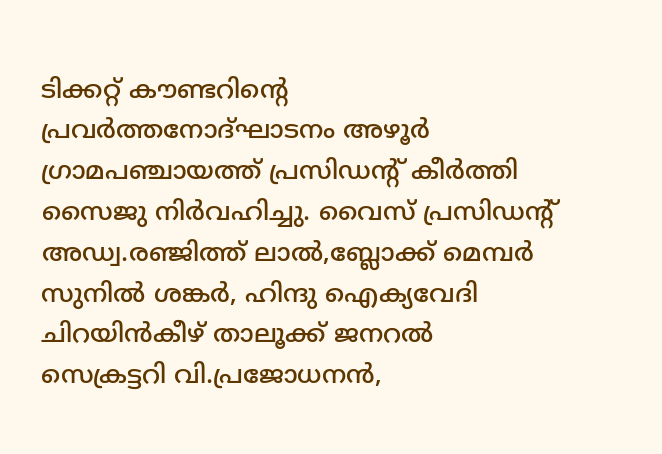ടിക്കറ്റ് കൗണ്ടറിന്റെ പ്രവർത്തനോദ്ഘാടനം അഴൂർ ഗ്രാമപഞ്ചായത്ത് പ്രസിഡന്റ് കീർത്തി സൈജു നിർവഹിച്ചു. വൈസ് പ്രസിഡന്റ് അഡ്വ.രഞ്ജിത്ത് ലാൽ,ബ്ലോക്ക് മെമ്പർ സുനിൽ ശങ്കർ, ഹിന്ദു ഐക്യവേദി ചിറയിൻകീഴ് താലൂക്ക് ജനറൽ സെക്രട്ടറി വി.പ്രജോധനൻ,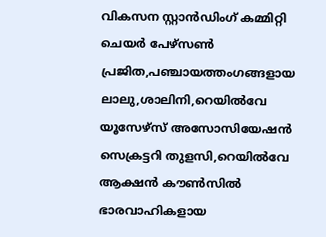വികസന സ്റ്റാൻഡിംഗ് കമ്മിറ്റി ചെയർ പേഴ്സൺ പ്രജിത,പഞ്ചായത്തംഗങ്ങളായ ലാലു,ശാലിനി,റെയിൽവേ യൂസേഴ്സ് അസോസിയേഷൻ സെക്രട്ടറി തുളസി,റെയിൽവേ ആക്ഷൻ കൗൺസിൽ ഭാരവാഹികളായ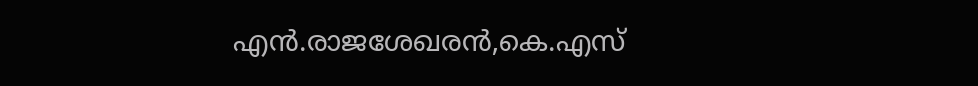എൻ.രാജശേഖരൻ,കെ.എസ്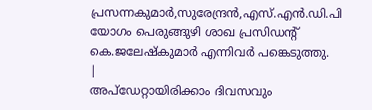പ്രസന്നകുമാർ,സുരേന്ദ്രൻ,എസ്.എൻ.ഡി.പി യോഗം പെരുങ്ങുഴി ശാഖ പ്രസിഡന്റ് കെ.ജലേഷ്കുമാർ എന്നിവർ പങ്കെടുത്തു.
|
അപ്ഡേറ്റായിരിക്കാം ദിവസവും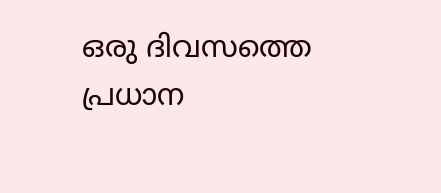ഒരു ദിവസത്തെ പ്രധാന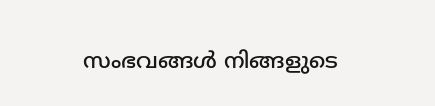സംഭവങ്ങൾ നിങ്ങളുടെ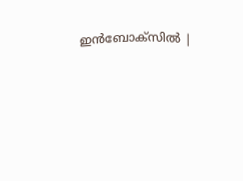ഇൻബോക്സിൽ |